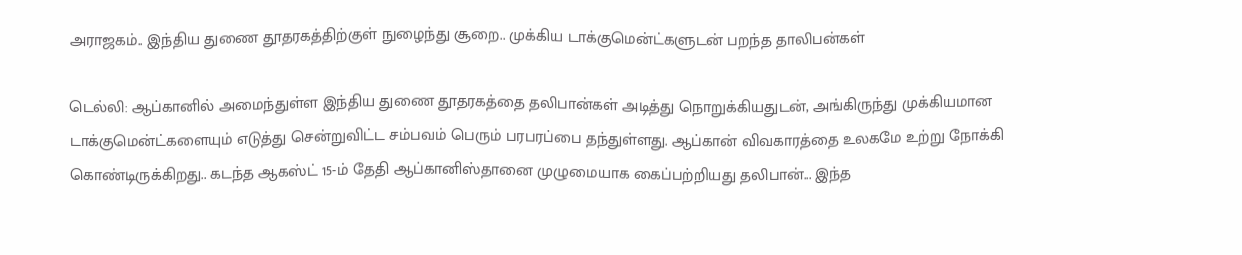அராஜகம்.. இந்திய துணை தூதரகத்திற்குள் நுழைந்து சூறை.. முக்கிய டாக்குமென்ட்களுடன் பறந்த தாலிபன்கள்

டெல்லி: ஆப்கானில் அமைந்துள்ள இந்திய துணை தூதரகத்தை தலிபான்கள் அடித்து நொறுக்கியதுடன், அங்கிருந்து முக்கியமான டாக்குமென்ட்களையும் எடுத்து சென்றுவிட்ட சம்பவம் பெரும் பரபரப்பை தந்துள்ளது. ஆப்கான் விவகாரத்தை உலகமே உற்று நோக்கி கொண்டிருக்கிறது.. கடந்த ஆகஸ்ட் 15-ம் தேதி ஆப்கானிஸ்தானை முழுமையாக கைப்பற்றியது தலிபான்... இந்த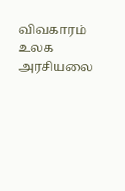விவகாரம் உலக அரசியலை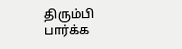திரும்பி பார்க்க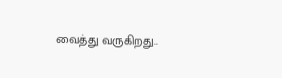வைத்து வருகிறது..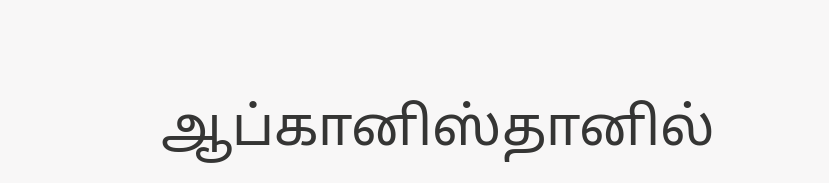ஆப்கானிஸ்தானில்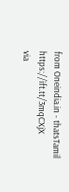from Oneindia.in - thatsTamil https://ift.tt/3mqCXjX
via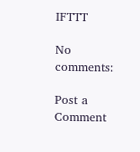IFTTT

No comments:

Post a Comment